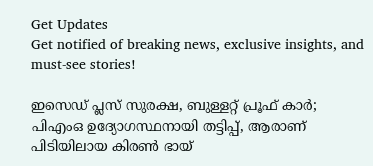Get Updates
Get notified of breaking news, exclusive insights, and must-see stories!

ഇസെഡ് പ്ലസ് സുരക്ഷ, ബുള്ളറ്റ് പ്രൂഫ് കാർ; പിഎംഒ ഉദ്യോഗസ്ഥനായി തട്ടിപ്പ്, ആരാണ് പിടിയിലായ കിരൺ ഭായ്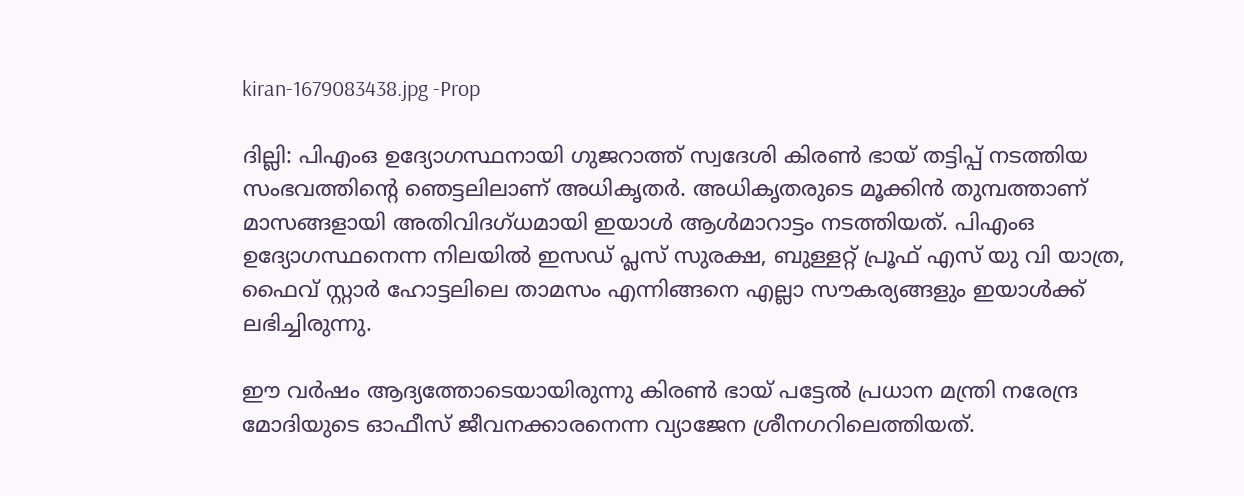kiran-1679083438.jpg -Prop

ദില്ലി: പിഎംഒ ഉദ്യോഗസ്ഥനായി ഗുജറാത്ത് സ്വദേശി കിരൺ ഭായ് തട്ടിപ്പ് നടത്തിയ സംഭവത്തിന്റെ ഞെട്ടലിലാണ് അധികൃതർ. അധികൃതരുടെ മൂക്കിൻ തുമ്പത്താണ് മാസങ്ങളായി അതിവിദഗ്ധമായി ഇയാൾ ആള്‍മാറാട്ടം നടത്തിയത്. പിഎംഒ ഉദ്യോഗസ്ഥനെന്ന നിലയിൽ ഇസഡ് പ്ലസ് സുരക്ഷ, ബുള്ളറ്റ് പ്രൂഫ് എസ് യു വി യാത്ര, ഫൈവ് സ്റ്റാർ ഹോട്ടലിലെ താമസം എന്നിങ്ങനെ എല്ലാ സൗകര്യങ്ങളും ഇയാൾക്ക് ലഭിച്ചിരുന്നു.

ഈ വര്‍ഷം ആദ്യത്തോടെയായിരുന്നു കിരണ്‍ ഭായ് പട്ടേല്‍ പ്രധാന മന്ത്രി നരേന്ദ്ര മോദിയുടെ ഓഫീസ് ജീവനക്കാരനെന്ന വ്യാജേന ശ്രീനഗറിലെത്തിയത്.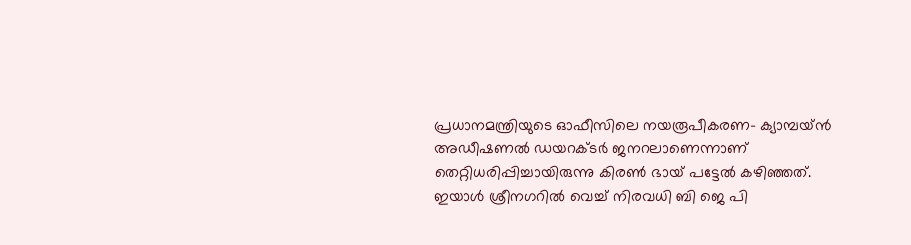പ്രധാനമന്ത്രിയുടെ ഓഫീസിലെ നയരൂപീകരണ- ക്യാമ്പയ്ന്‍ അഡീഷണല്‍ ഡയറക്ടര്‍ ജനറലാണെന്നാണ് തെറ്റിധരിപ്പിച്ചായിരുന്നു കിരൺ ഭായ് പട്ടേൽ കഴിഞ്ഞത്. ഇയാൾ ശ്രീനഗറിൽ വെച്ച് നിരവധി ബി ജെ പി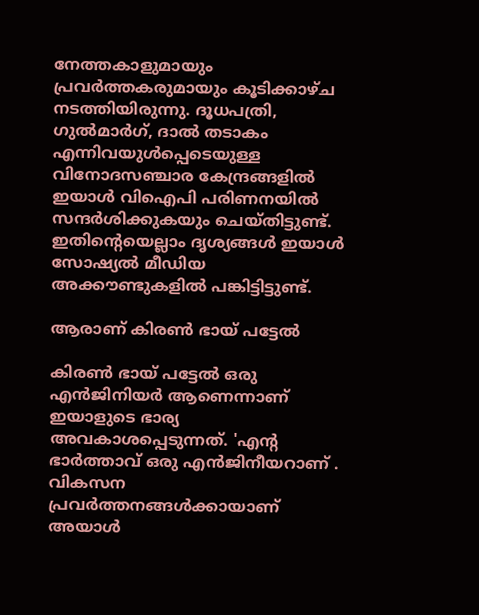നേത്തകാളുമായും പ്രവർത്തകരുമായും കൂടിക്കാഴ്ച നടത്തിയിരുന്നു. ദൂധപത്രി, ഗുൽമാർഗ്, ദാൽ തടാകം എന്നിവയുൾപ്പെടെയുള്ള വിനോദസഞ്ചാര കേന്ദ്രങ്ങളിൽ ഇയാൾ വിഐപി പരിണനയിൽ സന്ദർശിക്കുകയും ചെയ്തിട്ടുണ്ട്. ഇതിന്റെയെല്ലാം ദൃശ്യങ്ങൾ ഇയാൾ സോഷ്യൽ മീഡിയ അക്കൗണ്ടുകളിൽ പങ്കിട്ടിട്ടുണ്ട്.

ആരാണ് കിരൺ ഭായ് പട്ടേൽ

കിരൺ ഭായ് പട്ടേൽ ഒരു എൻജിനിയർ ആണെന്നാണ് ഇയാളുടെ ഭാര്യ അവകാശപ്പെടുന്നത്. 'എന്റ ഭാർത്താവ് ഒരു എൻജിനീയറാണ് . വികസന പ്രവർത്തനങ്ങൾക്കായാണ് അയാൾ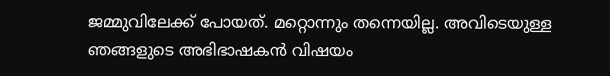ജമ്മുവിലേക്ക് പോയത്. മറ്റൊന്നും തന്നെയില്ല. അവിടെയുള്ള ഞങ്ങളുടെ അഭിഭാഷകൻ വിഷയം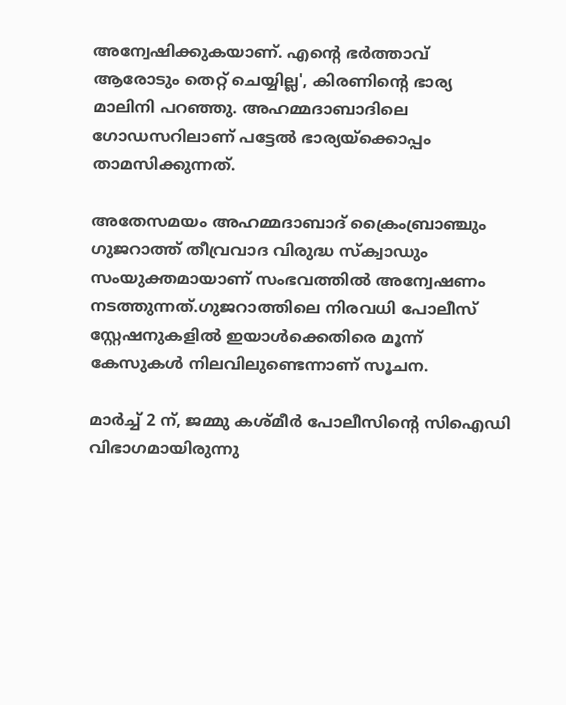അന്വേഷിക്കുകയാണ്. എന്റെ ഭർത്താവ് ആരോടും തെറ്റ് ചെയ്യില്ല', കിരണിന്റെ ഭാര്യ മാലിനി പറഞ്ഞു. അഹമ്മദാബാദിലെ ഗോഡസറിലാണ് പട്ടേൽ ഭാര്യയ്‌ക്കൊപ്പം താമസിക്കുന്നത്.

അതേസമയം അഹമ്മദാബാദ് ക്രൈംബ്രാഞ്ചും ഗുജറാത്ത് തീവ്രവാദ വിരുദ്ധ സ്‌ക്വാഡും സംയുക്തമായാണ് സംഭവത്തിൽ അന്വേഷണം നടത്തുന്നത്.ഗുജറാത്തിലെ നിരവധി പോലീസ് സ്റ്റേഷനുകളിൽ ഇയാൾക്കെതിരെ മൂന്ന് കേസുകൾ നിലവിലുണ്ടെന്നാണ് സൂചന.

മാർച്ച് 2 ന്, ജമ്മു കശ്മീർ പോലീസിന്റെ സിഐഡി വിഭാഗമായിരുന്നു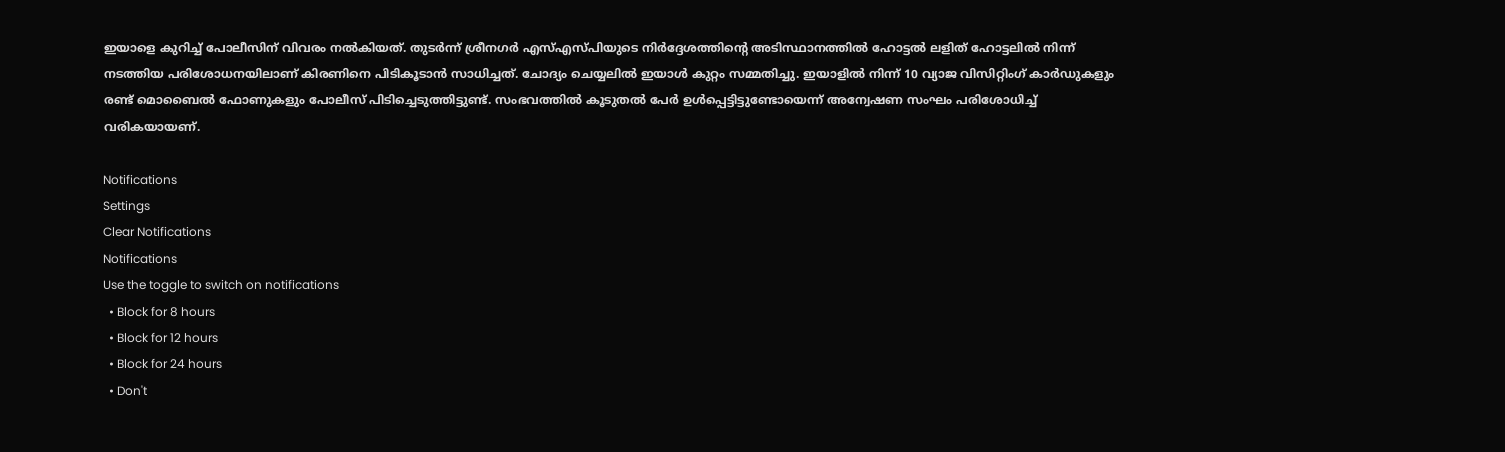ഇയാളെ കുറിച്ച് പോലീസിന് വിവരം നൽകിയത്. തുടർന്ന് ശ്രീനഗർ എസ്എസ്പിയുടെ നിർദ്ദേശത്തിന്റെ അടിസ്ഥാനത്തിൽ ഹോട്ടൽ ലളിത് ഹോട്ടലിൽ നിന്ന് നടത്തിയ പരിശോധനയിലാണ് കിരണിനെ പിടികൂടാൻ സാധിച്ചത്. ചോദ്യം ചെയ്യലിൽ ഇയാൾ കുറ്റം സമ്മതിച്ചു. ഇയാളിൽ നിന്ന് 10 വ്യാജ വിസിറ്റിംഗ് കാർഡുകളും രണ്ട് മൊബൈൽ ഫോണുകളും പോലീസ് പിടിച്ചെടുത്തിട്ടുണ്ട്. സംഭവത്തിൽ കൂടുതൽ പേർ ഉൾപ്പെട്ടിട്ടുണ്ടോയെന്ന് അന്വേഷണ സംഘം പരിശോധിച്ച് വരികയായണ്.

Notifications
Settings
Clear Notifications
Notifications
Use the toggle to switch on notifications
  • Block for 8 hours
  • Block for 12 hours
  • Block for 24 hours
  • Don't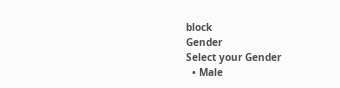block
Gender
Select your Gender
  • Male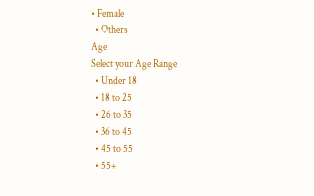• Female
  • Others
Age
Select your Age Range
  • Under 18
  • 18 to 25
  • 26 to 35
  • 36 to 45
  • 45 to 55
  • 55+